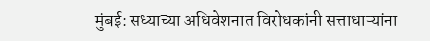मुंबई: सध्याच्या अधिवेशनात विरोधकांनी सत्ताधाऱ्यांना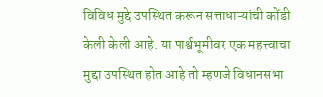विविध मुद्दे उपस्थित करून सत्ताधाऱ्यांची कोंडी केली केली आहे. या पार्श्वभूमीवर एक महत्त्वाचा मुद्दा उपस्थित होत आहे तो म्हणजे विधानसभा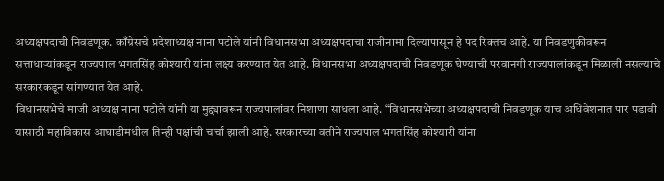अध्यक्षपदाची निवडणूक. काँग्रेसचे प्रदेशाध्यक्ष नाना पटोले यांनी विधानसभा अध्यक्षपदाचा राजीनामा दिल्यापासून हे पद रिक्तच आहे. या निवडणुकीवरून सत्ताधाऱ्यांकडून राज्यपाल भगतसिंह कोश्यारी यांना लक्ष्य करण्यात येत आहे. विधानसभा अध्यक्षपदाची निवडणूक घेण्याची परवानगी राज्यपालांकडून मिळाली नसल्याचे सरकारकडून सांगण्यात येत आहे.
विधानसभेचे माजी अध्यक्ष नाना पटोले यांनी या मुद्द्यावरून राज्यपालांवर निशाणा साधला आहे. “विधानसभेच्या अध्यक्षपदाची निवडणूक याच अधिवेशनात पार पडावी यासाठी महाविकास आघाडीमधील तिन्ही पक्षांची चर्चा झाली आहे. सरकारच्या वतीने राज्यपाल भगतसिंह कोश्यारी यांना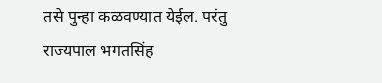तसे पुन्हा कळवण्यात येईल. परंतु राज्यपाल भगतसिंह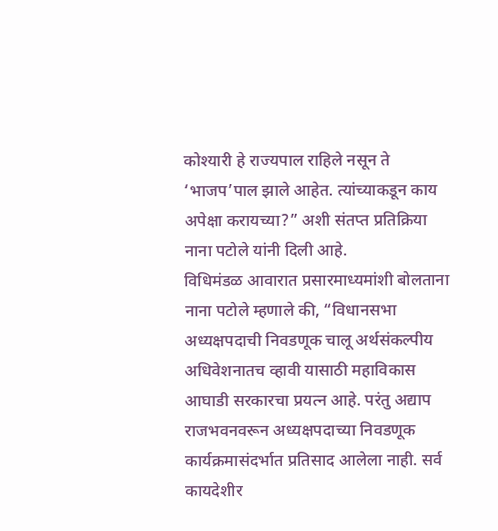कोश्यारी हे राज्यपाल राहिले नसून ते ‘भाजप’पाल झाले आहेत. त्यांच्याकडून काय अपेक्षा करायच्या?” अशी संतप्त प्रतिक्रिया नाना पटोले यांनी दिली आहे.
विधिमंडळ आवारात प्रसारमाध्यमांशी बोलताना नाना पटोले म्हणाले की, “विधानसभा अध्यक्षपदाची निवडणूक चालू अर्थसंकल्पीय अधिवेशनातच व्हावी यासाठी महाविकास आघाडी सरकारचा प्रयत्न आहे. परंतु अद्याप राजभवनवरून अध्यक्षपदाच्या निवडणूक कार्यक्रमासंदर्भात प्रतिसाद आलेला नाही. सर्व कायदेशीर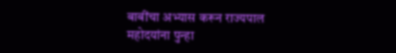बाबींचा अभ्यास करून राज्यपाल महोदयांना पुन्हा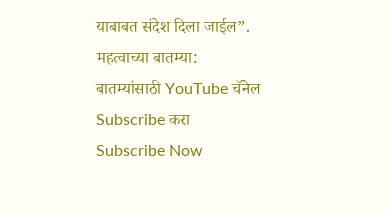याबाबत संदेश दिला जाईल”.
महत्वाच्या बातम्या:
बातम्यांसाठी YouTube चॅनेल Subscribe करा
Subscribe Now